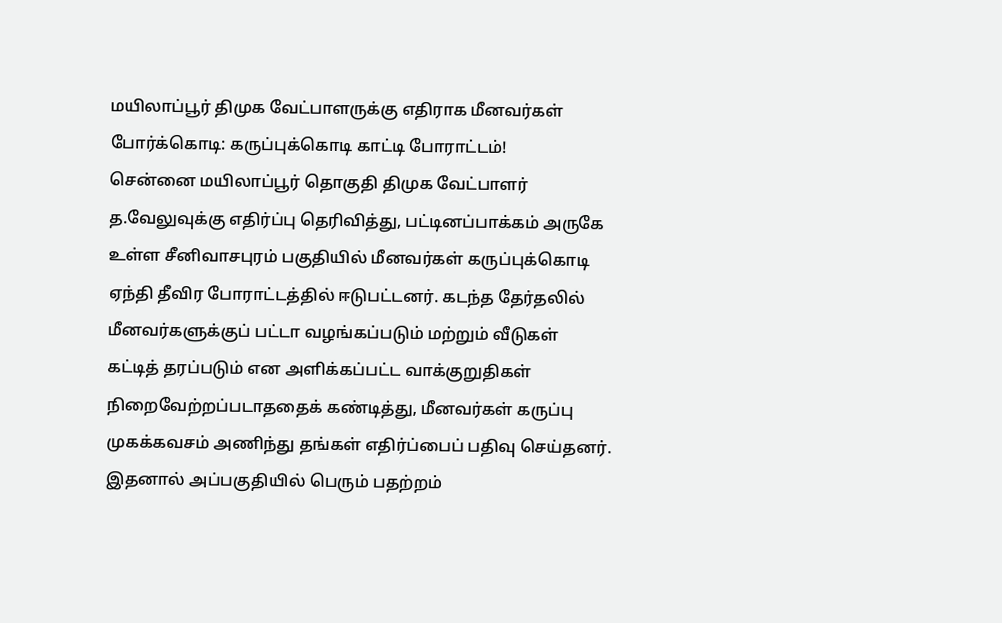மயிலாப்பூர் திமுக வேட்பாளருக்கு எதிராக மீனவர்கள் போர்க்கொடி: கருப்புக்கொடி காட்டி போராட்டம்!
சென்னை மயிலாப்பூர் தொகுதி திமுக வேட்பாளர் த.வேலுவுக்கு எதிர்ப்பு தெரிவித்து, பட்டினப்பாக்கம் அருகே உள்ள சீனிவாசபுரம் பகுதியில் மீனவர்கள் கருப்புக்கொடி ஏந்தி தீவிர போராட்டத்தில் ஈடுபட்டனர். கடந்த தேர்தலில் மீனவர்களுக்குப் பட்டா வழங்கப்படும் மற்றும் வீடுகள் கட்டித் தரப்படும் என அளிக்கப்பட்ட வாக்குறுதிகள் நிறைவேற்றப்படாததைக் கண்டித்து, மீனவர்கள் கருப்பு முகக்கவசம் அணிந்து தங்கள் எதிர்ப்பைப் பதிவு செய்தனர். இதனால் அப்பகுதியில் பெரும் பதற்றம்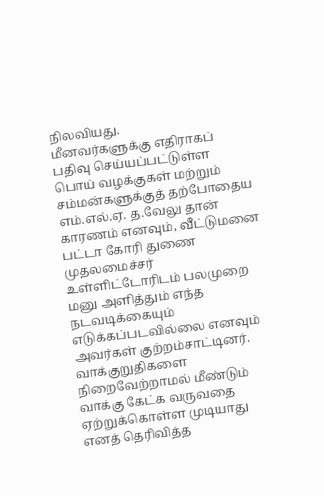நிலவியது.
மீனவர்களுக்கு எதிராகப் பதிவு செய்யப்பட்டுள்ள பொய் வழக்குகள் மற்றும் சம்மன்களுக்குத் தற்போதைய எம்.எல்.ஏ. த.வேலு தான் காரணம் எனவும், வீட்டுமனை பட்டா கோரி துணை முதலமைச்சர் உள்ளிட்டோரிடம் பலமுறை மனு அளித்தும் எந்த நடவடிக்கையும் எடுக்கப்படவில்லை எனவும் அவர்கள் குற்றம்சாட்டினர். வாக்குறுதிகளை நிறைவேற்றாமல் மீண்டும் வாக்கு கேட்க வருவதை ஏற்றுக்கொள்ள முடியாது எனத் தெரிவித்த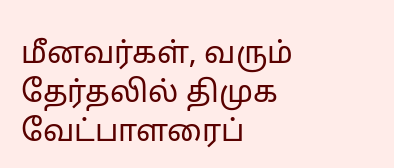மீனவர்கள், வரும் தேர்தலில் திமுக வேட்பாளரைப்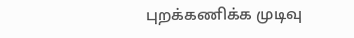புறக்கணிக்க முடிவு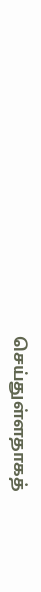செய்துள்ளதாகத்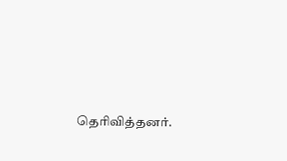தெரிவித்தனர்.